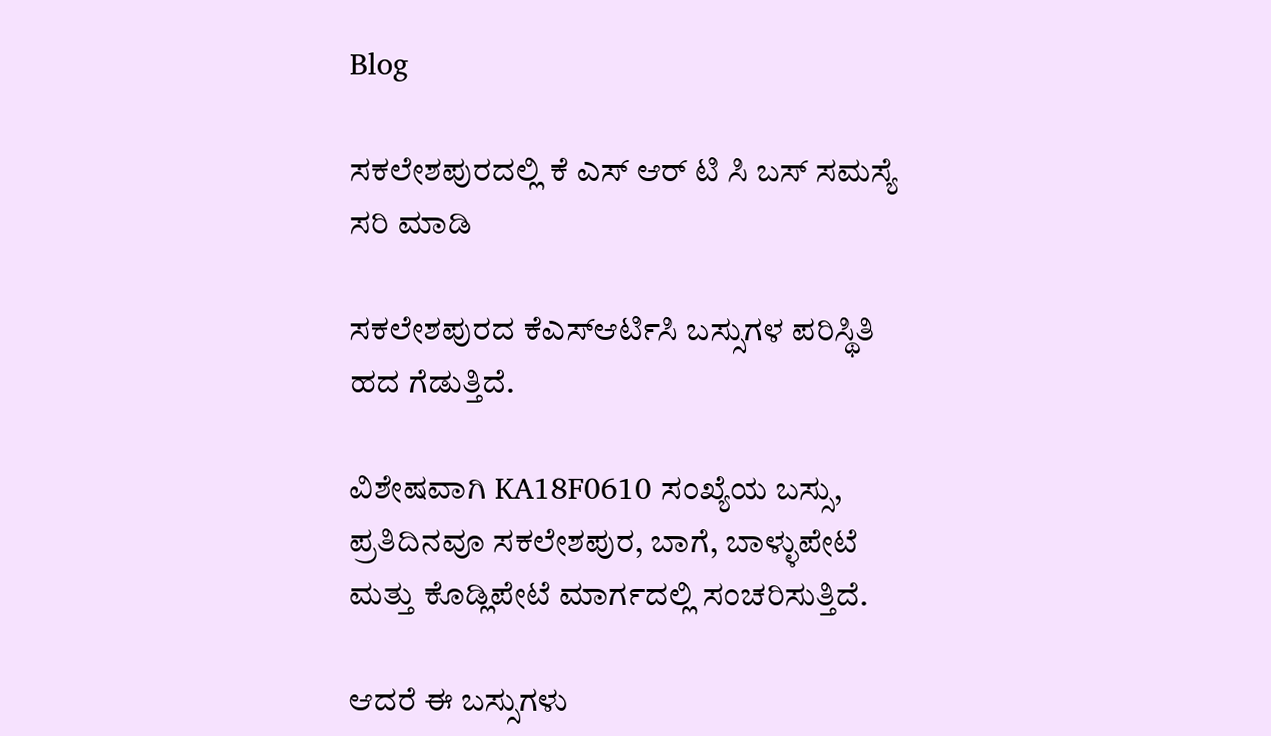Blog

ಸಕಲೇಶಪುರದಲ್ಲಿ ಕೆ ಎಸ್ ಆರ್ ಟಿ ಸಿ ಬಸ್ ಸಮಸ್ಯೆ ಸರಿ ಮಾಡಿ

ಸಕಲೇಶಪುರದ ಕೆಎಸ್ಆರ್ಟಿಸಿ ಬಸ್ಸುಗಳ ಪರಿಸ್ಥಿತಿ ಹದ ಗೆಡುತ್ತಿದೆ.

ವಿಶೇಷವಾಗಿ KA18F0610 ಸಂಖ್ಯೆಯ ಬಸ್ಸು, ಪ್ರತಿದಿನವೂ ಸಕಲೇಶಪುರ, ಬಾಗೆ, ಬಾಳ್ಳುಪೇಟೆ ಮತ್ತು ಕೊಡ್ಲಿಪೇಟೆ ಮಾರ್ಗದಲ್ಲಿ ಸಂಚರಿಸುತ್ತಿದೆ.

ಆದರೆ ಈ ಬಸ್ಸುಗಳು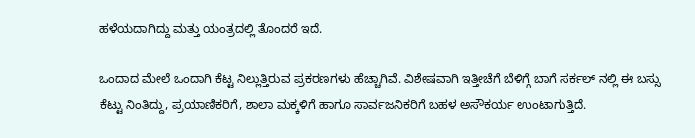ಹಳೆಯದಾಗಿದ್ದು ಮತ್ತು ಯಂತ್ರದಲ್ಲಿ ತೊಂದರೆ ಇದೆ.

ಒಂದಾದ ಮೇಲೆ ಒಂದಾಗಿ ಕೆಟ್ಟ ನಿಲ್ಲುತ್ತಿರುವ ಪ್ರಕರಣಗಳು ಹೆಚ್ಚಾಗಿವೆ. ವಿಶೇಷವಾಗಿ ಇತ್ತೀಚೆಗೆ ಬೆಳಿಗ್ಗೆ ಬಾಗೆ ಸರ್ಕಲ್ ನಲ್ಲಿ ಈ ಬಸ್ಸು ಕೆಟ್ಟು ನಿಂತಿದ್ದು, ಪ್ರಯಾಣಿಕರಿಗೆ, ಶಾಲಾ ಮಕ್ಕಳಿಗೆ ಹಾಗೂ ಸಾರ್ವಜನಿಕರಿಗೆ ಬಹಳ ಅಸೌಕರ್ಯ ಉಂಟಾಗುತ್ತಿದೆ.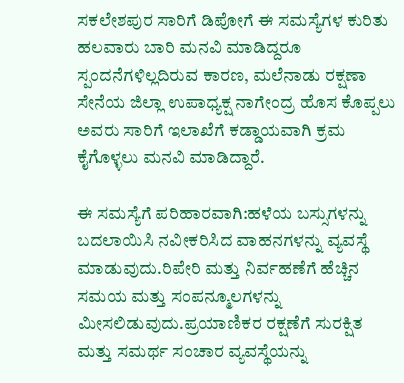ಸಕಲೇಶಪುರ ಸಾರಿಗೆ ಡಿಪೋಗೆ ಈ ಸಮಸ್ಯೆಗಳ ಕುರಿತು ಹಲವಾರು ಬಾರಿ ಮನವಿ ಮಾಡಿದ್ದರೂ ಸ್ಪಂದನೆಗಳಿಲ್ಲದಿರುವ ಕಾರಣ, ಮಲೆನಾಡು ರಕ್ಷಣಾ ಸೇನೆಯ ಜಿಲ್ಲಾ ಉಪಾಧ್ಯಕ್ಷ ನಾಗೇಂದ್ರ ಹೊಸ ಕೊಪ್ಪಲು ಅವರು ಸಾರಿಗೆ ಇಲಾಖೆಗೆ ಕಡ್ಡಾಯವಾಗಿ ಕ್ರಮ ಕೈಗೊಳ್ಳಲು ಮನವಿ ಮಾಡಿದ್ದಾರೆ.

ಈ ಸಮಸ್ಯೆಗೆ ಪರಿಹಾರವಾಗಿ:ಹಳೆಯ ಬಸ್ಸುಗಳನ್ನು ಬದಲಾಯಿಸಿ ನವೀಕರಿಸಿದ ವಾಹನಗಳನ್ನು ವ್ಯವಸ್ಥೆ ಮಾಡುವುದು.ರಿಪೇರಿ ಮತ್ತು ನಿರ್ವಹಣೆಗೆ ಹೆಚ್ಚಿನ ಸಮಯ ಮತ್ತು ಸಂಪನ್ಮೂಲಗಳನ್ನು ಮೀಸಲಿಡುವುದು.ಪ್ರಯಾಣಿಕರ ರಕ್ಷಣೆಗೆ ಸುರಕ್ಷಿತ ಮತ್ತು ಸಮರ್ಥ ಸಂಚಾರ ವ್ಯವಸ್ಥೆಯನ್ನು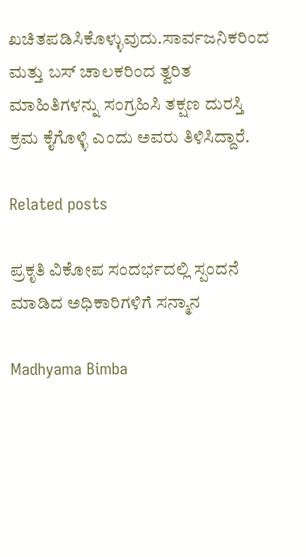ಖಚಿತಪಡಿಸಿಕೊಳ್ಳುವುದು.ಸಾರ್ವಜನಿಕರಿಂದ ಮತ್ತು ಬಸ್ ಚಾಲಕರಿಂದ ತ್ವರಿತ ಮಾಹಿತಿಗಳನ್ನು ಸಂಗ್ರಹಿಸಿ ತಕ್ಷಣ ದುರಸ್ತಿ ಕ್ರಮ ಕೈಗೊಳ್ಳಿ ಎಂದು ಅವರು ತಿಳಿಸಿದ್ದಾರೆ.

Related posts

ಪ್ರಕೃತಿ ವಿಕೋಪ ಸಂದರ್ಭದಲ್ಲಿ ಸ್ಪಂದನೆ ಮಾಡಿದ ಅಧಿಕಾರಿಗಳಿಗೆ ಸನ್ಮಾನ

Madhyama Bimba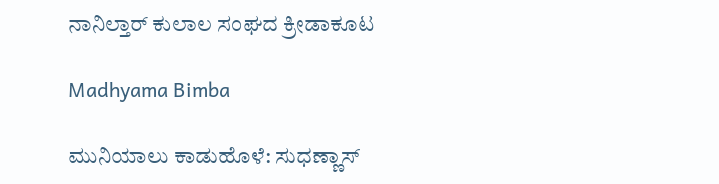ನಾನಿಲ್ತಾರ್ ಕುಲಾಲ ಸಂಘದ ಕ್ರೀಡಾಕೂಟ

Madhyama Bimba

ಮುನಿಯಾಲು ಕಾಡುಹೊಳೆ: ಸುಧಣ್ಣಾಸ್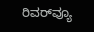ರಿವರ್‌ವ್ಯೂ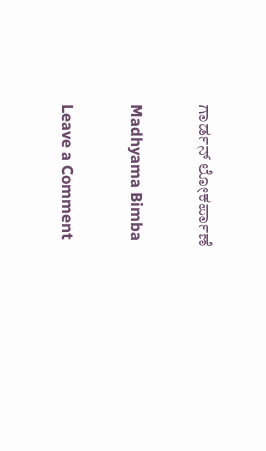ಗಾರ್ಡನ್ ಲೋಕರ್ಪಾಣೆ

Madhyama Bimba

Leave a Comment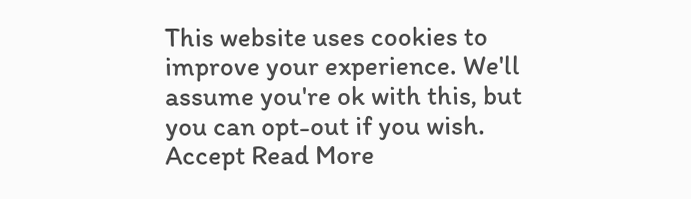This website uses cookies to improve your experience. We'll assume you're ok with this, but you can opt-out if you wish. Accept Read More